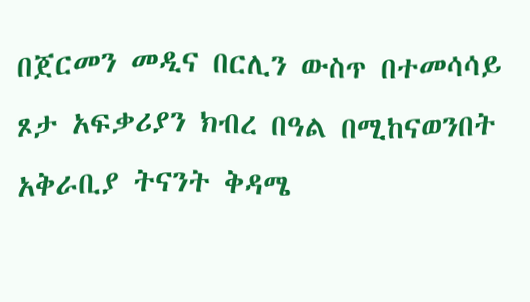በጀርመን መዲና በርሊን ውስጥ በተመሳሳይ ጾታ አፍቃሪያን ክብረ በዓል በሚከናወንበት አቅራቢያ ትናንት ቅዳሜ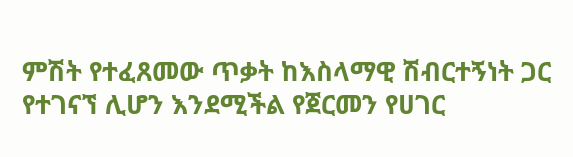ምሽት የተፈጸመው ጥቃት ከእስላማዊ ሽብርተኝነት ጋር የተገናኘ ሊሆን እንደሚችል የጀርመን የሀገር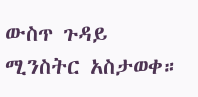ውስጥ ጉዳይ ሚንስትር አስታወቀ።